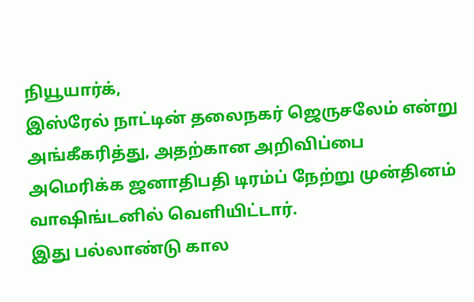நியூயார்க்,
இஸ்ரேல் நாட்டின் தலைநகர் ஜெருசலேம் என்று அங்கீகரித்து, அதற்கான அறிவிப்பை அமெரிக்க ஜனாதிபதி டிரம்ப் நேற்று முன்தினம் வாஷிங்டனில் வெளியிட்டார்.
இது பல்லாண்டு கால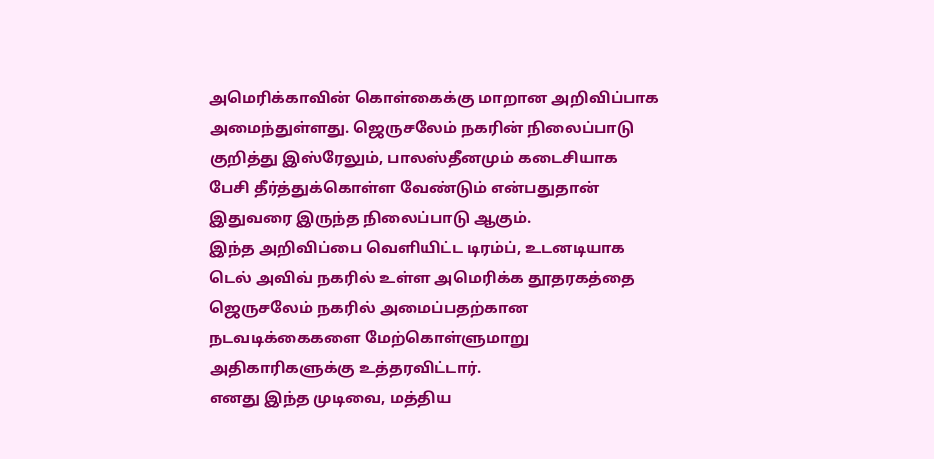அமெரிக்காவின் கொள்கைக்கு மாறான அறிவிப்பாக அமைந்துள்ளது. ஜெருசலேம் நகரின் நிலைப்பாடு குறித்து இஸ்ரேலும், பாலஸ்தீனமும் கடைசியாக பேசி தீர்த்துக்கொள்ள வேண்டும் என்பதுதான் இதுவரை இருந்த நிலைப்பாடு ஆகும்.
இந்த அறிவிப்பை வெளியிட்ட டிரம்ப், உடனடியாக டெல் அவிவ் நகரில் உள்ள அமெரிக்க தூதரகத்தை ஜெருசலேம் நகரில் அமைப்பதற்கான நடவடிக்கைகளை மேற்கொள்ளுமாறு அதிகாரிகளுக்கு உத்தரவிட்டார்.
எனது இந்த முடிவை, மத்திய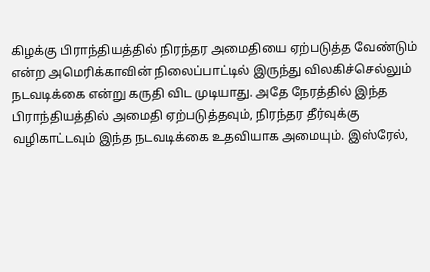கிழக்கு பிராந்தியத்தில் நிரந்தர அமைதியை ஏற்படுத்த வேண்டும் என்ற அமெரிக்காவின் நிலைப்பாட்டில் இருந்து விலகிச்செல்லும் நடவடிக்கை என்று கருதி விட முடியாது. அதே நேரத்தில் இந்த பிராந்தியத்தில் அமைதி ஏற்படுத்தவும், நிரந்தர தீர்வுக்கு வழிகாட்டவும் இந்த நடவடிக்கை உதவியாக அமையும். இஸ்ரேல்,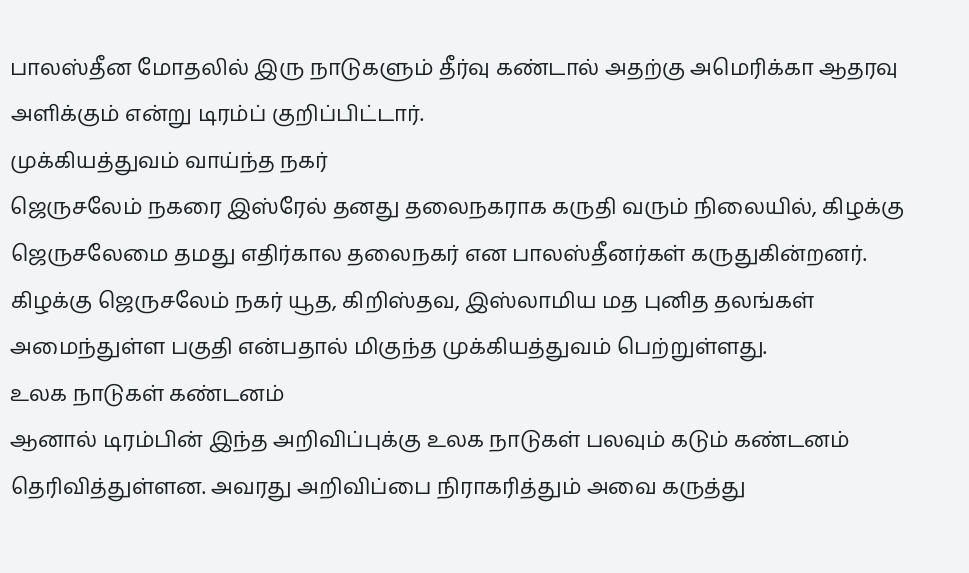பாலஸ்தீன மோதலில் இரு நாடுகளும் தீர்வு கண்டால் அதற்கு அமெரிக்கா ஆதரவு அளிக்கும் என்று டிரம்ப் குறிப்பிட்டார்.
முக்கியத்துவம் வாய்ந்த நகர்
ஜெருசலேம் நகரை இஸ்ரேல் தனது தலைநகராக கருதி வரும் நிலையில், கிழக்கு ஜெருசலேமை தமது எதிர்கால தலைநகர் என பாலஸ்தீனர்கள் கருதுகின்றனர்.
கிழக்கு ஜெருசலேம் நகர் யூத, கிறிஸ்தவ, இஸ்லாமிய மத புனித தலங்கள் அமைந்துள்ள பகுதி என்பதால் மிகுந்த முக்கியத்துவம் பெற்றுள்ளது.
உலக நாடுகள் கண்டனம்
ஆனால் டிரம்பின் இந்த அறிவிப்புக்கு உலக நாடுகள் பலவும் கடும் கண்டனம் தெரிவித்துள்ளன. அவரது அறிவிப்பை நிராகரித்தும் அவை கருத்து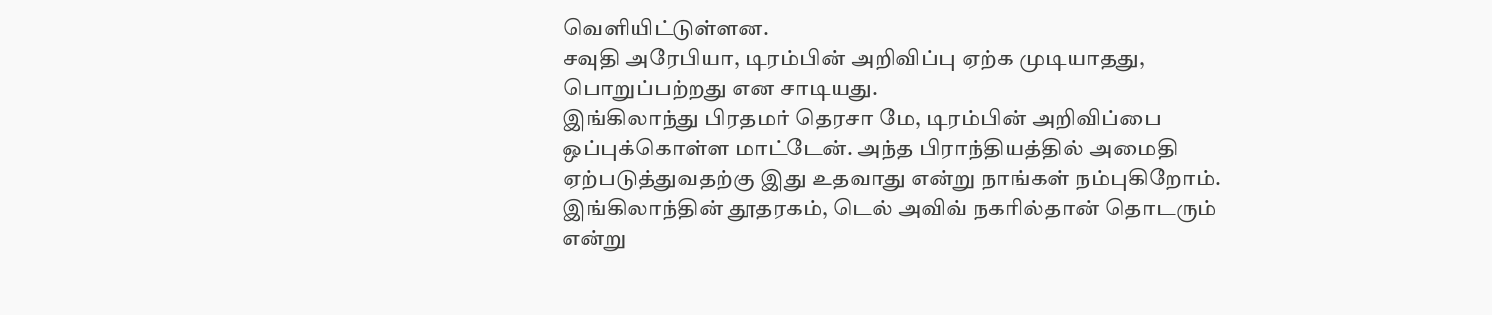வெளியிட்டுள்ளன.
சவுதி அரேபியா, டிரம்பின் அறிவிப்பு ஏற்க முடியாதது, பொறுப்பற்றது என சாடியது.
இங்கிலாந்து பிரதமர் தெரசா மே, டிரம்பின் அறிவிப்பை ஒப்புக்கொள்ள மாட்டேன். அந்த பிராந்தியத்தில் அமைதி ஏற்படுத்துவதற்கு இது உதவாது என்று நாங்கள் நம்புகிறோம். இங்கிலாந்தின் தூதரகம், டெல் அவிவ் நகரில்தான் தொடரும் என்று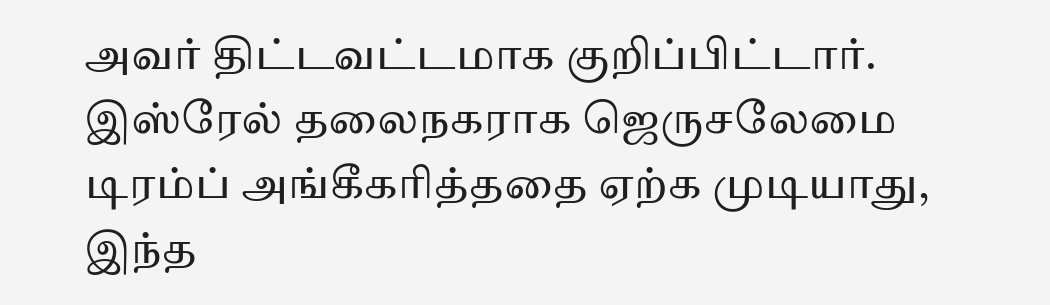அவர் திட்டவட்டமாக குறிப்பிட்டார்.
இஸ்ரேல் தலைநகராக ஜெருசலேமை டிரம்ப் அங்கீகரித்ததை ஏற்க முடியாது, இந்த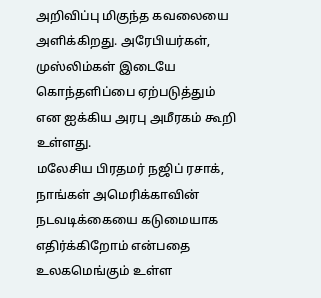அறிவிப்பு மிகுந்த கவலையை அளிக்கிறது. அரேபியர்கள், முஸ்லிம்கள் இடையே கொந்தளிப்பை ஏற்படுத்தும் என ஐக்கிய அரபு அமீரகம் கூறி உள்ளது.
மலேசிய பிரதமர் நஜிப் ரசாக், நாங்கள் அமெரிக்காவின் நடவடிக்கையை கடுமையாக எதிர்க்கிறோம் என்பதை உலகமெங்கும் உள்ள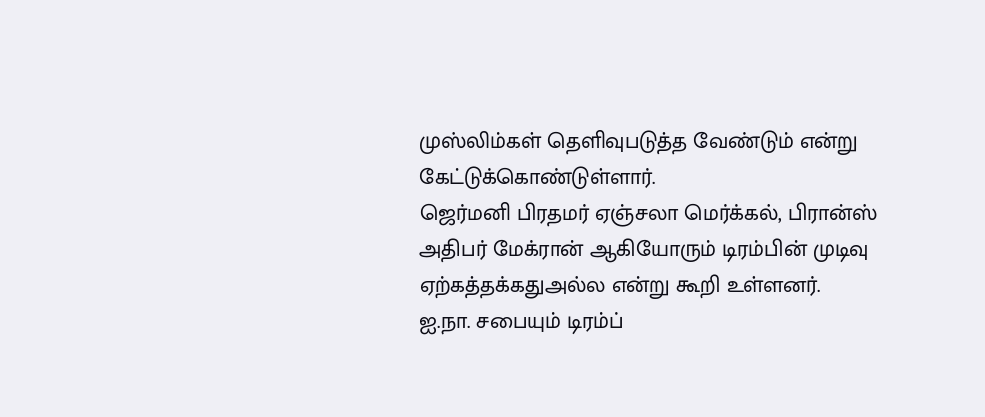முஸ்லிம்கள் தெளிவுபடுத்த வேண்டும் என்று கேட்டுக்கொண்டுள்ளார்.
ஜெர்மனி பிரதமர் ஏஞ்சலா மெர்க்கல், பிரான்ஸ் அதிபர் மேக்ரான் ஆகியோரும் டிரம்பின் முடிவு ஏற்கத்தக்கதுஅல்ல என்று கூறி உள்ளனர்.
ஐ.நா. சபையும் டிரம்ப்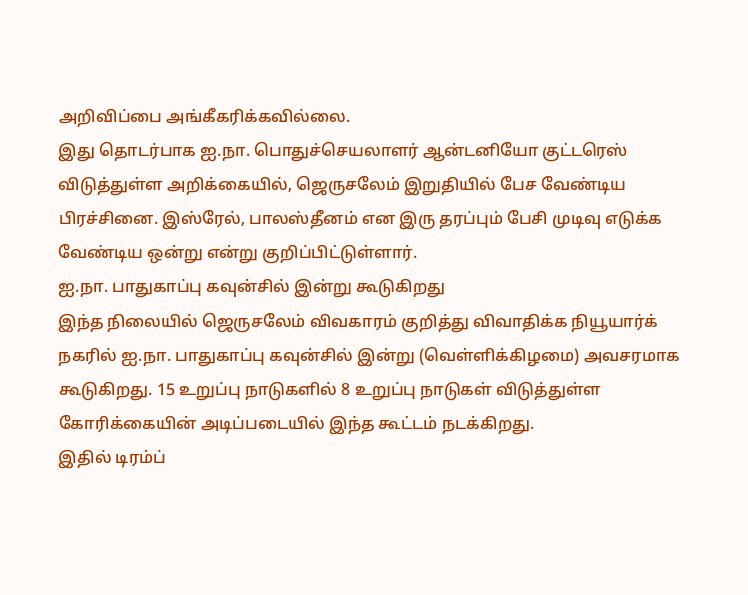அறிவிப்பை அங்கீகரிக்கவில்லை.
இது தொடர்பாக ஐ.நா. பொதுச்செயலாளர் ஆன்டனியோ குட்டரெஸ் விடுத்துள்ள அறிக்கையில், ஜெருசலேம் இறுதியில் பேச வேண்டிய பிரச்சினை. இஸ்ரேல், பாலஸ்தீனம் என இரு தரப்பும் பேசி முடிவு எடுக்க வேண்டிய ஒன்று என்று குறிப்பிட்டுள்ளார்.
ஐ.நா. பாதுகாப்பு கவுன்சில் இன்று கூடுகிறது
இந்த நிலையில் ஜெருசலேம் விவகாரம் குறித்து விவாதிக்க நியூயார்க் நகரில் ஐ.நா. பாதுகாப்பு கவுன்சில் இன்று (வெள்ளிக்கிழமை) அவசரமாக கூடுகிறது. 15 உறுப்பு நாடுகளில் 8 உறுப்பு நாடுகள் விடுத்துள்ள கோரிக்கையின் அடிப்படையில் இந்த கூட்டம் நடக்கிறது.
இதில் டிரம்ப்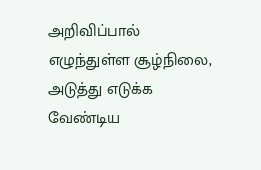அறிவிப்பால் எழுந்துள்ள சூழ்நிலை, அடுத்து எடுக்க வேண்டிய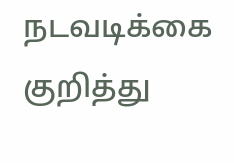நடவடிக்கை குறித்து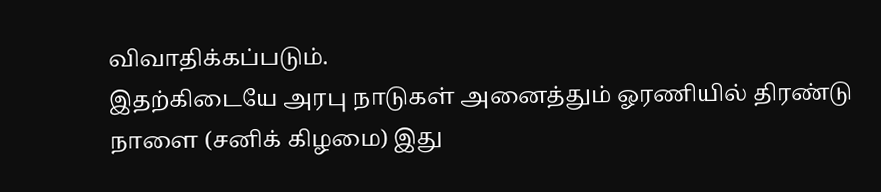விவாதிக்கப்படும்.
இதற்கிடையே அரபு நாடுகள் அனைத்தும் ஓரணியில் திரண்டு நாளை (சனிக் கிழமை) இது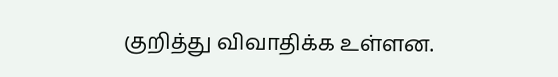குறித்து விவாதிக்க உள்ளன.